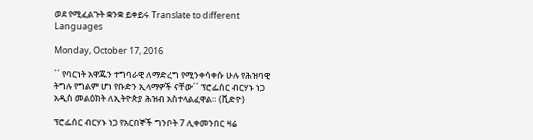ወደ የሚፈልጉት ቋንቋ ይቀይሩ Translate to different Languages

Monday, October 17, 2016

´´ የባርነት አዋጁን ተግባራዊ ለማድረግ የሚንቀሳቀሱ ሁሉ የሕዝባዊ ትግሉ የግልም ሆነ የቡድን ኢላማዎች ናቸው´´ ፕሮፌሰር ብርሃኑ ነጋ አዲስ መልዕክት ለኢትዮጵያ ሕዝብ አስተላልፈዋል። (ቪድዮ)

ፕሮፌሰር ብርሃኑ ነጋ የአርበኞች ግንቦት 7 ሊቀመንበር ዛሬ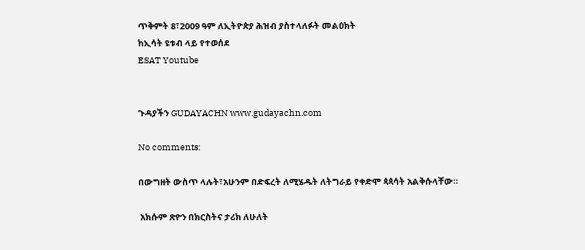ጥቅምት 8፣2009 ዓም ለኢትዮጵያ ሕዝብ ያስተላለፉት መልዕክት
ከኢሳት ዩቱብ ላይ የተወሰደ
ESAT Youtube


ጉዳያችን GUDAYACHN www.gudayachn.com

No comments:

በውግዘት ውስጥ ላሉት፣አሁንም በድፍረት ለሚሄዱት ለትግራይ የቀድሞ ጳጳሳት አልቅሱላቸው።

 አክሱም ጽዮን በክርስትና ታሪክ ለሁለት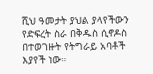ሺህ ዓመታት ያህል ያላየችውን የድፍረት ስራ በቅዱስ ሲኖዶስ በተወገዙት የትግራይ አባቶች እያየች ነው።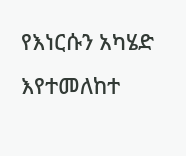የእነርሱን አካሄድ እየተመለከተ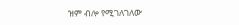ዝም ብሎ የሚገለገለው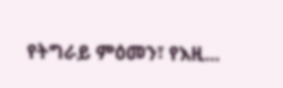የትግራይ ምዕመን፣ የእዚ...